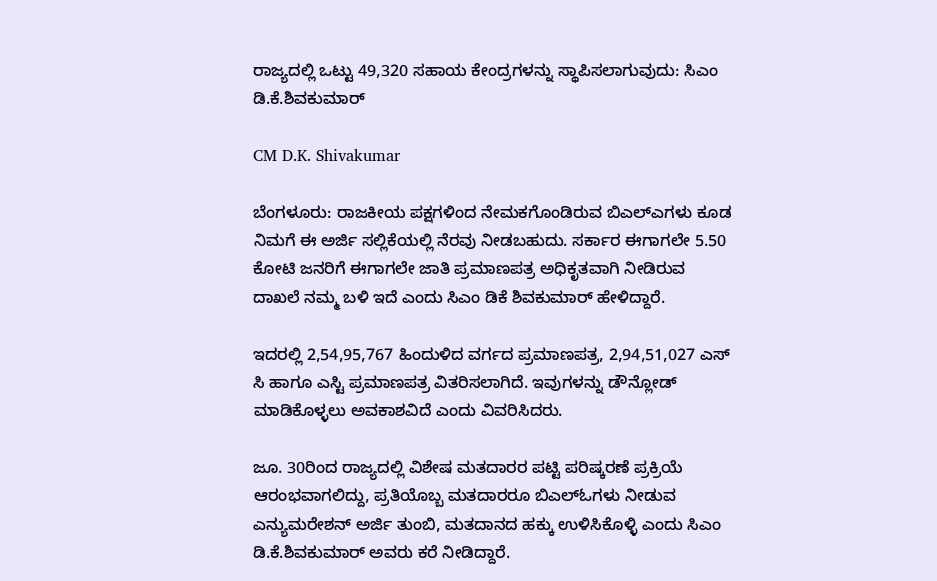ರಾಜ್ಯದಲ್ಲಿ ಒಟ್ಟು 49,320 ಸಹಾಯ ಕೇಂದ್ರಗಳನ್ನು ಸ್ಥಾಪಿಸಲಾಗುವುದು: ಸಿಎಂ ಡಿ.ಕೆ.ಶಿವಕುಮಾರ್

CM D.K. Shivakumar

ಬೆಂಗಳೂರು: ರಾಜಕೀಯ ಪಕ್ಷಗಳಿಂದ ನೇಮಕಗೊಂಡಿರುವ ಬಿಎಲ್ಎಗಳು ಕೂಡ ನಿಮಗೆ ಈ ಅರ್ಜಿ ಸಲ್ಲಿಕೆಯಲ್ಲಿ ನೆರವು ನೀಡಬಹುದು. ಸರ್ಕಾರ ಈಗಾಗಲೇ 5.50 ಕೋಟಿ ಜನರಿಗೆ ಈಗಾಗಲೇ ಜಾತಿ ಪ್ರಮಾಣಪತ್ರ ಅಧಿಕೃತವಾಗಿ ನೀಡಿರುವ ದಾಖಲೆ ನಮ್ಮ ಬಳಿ ಇದೆ ಎಂದು ಸಿಎಂ ಡಿಕೆ ಶಿವಕುಮಾರ್‌ ಹೇಳಿದ್ದಾರೆ.

ಇದರಲ್ಲಿ 2,54,95,767 ಹಿಂದುಳಿದ ವರ್ಗದ ಪ್ರಮಾಣಪತ್ರ, 2,94,51,027 ಎಸ್ ಸಿ ಹಾಗೂ ಎಸ್ಟಿ ಪ್ರಮಾಣಪತ್ರ ವಿತರಿಸಲಾಗಿದೆ. ಇವುಗಳನ್ನು ಡೌನ್ಲೋಡ್ ಮಾಡಿಕೊಳ್ಳಲು ಅವಕಾಶವಿದೆ ಎಂದು ವಿವರಿಸಿದರು.

ಜೂ. 30ರಿಂದ ರಾಜ್ಯದಲ್ಲಿ ವಿಶೇಷ ಮತದಾರರ ಪಟ್ಟಿ ಪರಿಷ್ಕರಣೆ ಪ್ರಕ್ರಿಯೆ ಆರಂಭವಾಗಲಿದ್ದು, ಪ್ರತಿಯೊಬ್ಬ ಮತದಾರರೂ ಬಿಎಲ್ಓಗಳು ನೀಡುವ ಎನ್ಯುಮರೇಶನ್ ಅರ್ಜಿ ತುಂಬಿ, ಮತದಾನದ ಹಕ್ಕು ಉಳಿಸಿಕೊಳ್ಳಿ ಎಂದು ಸಿಎಂ ಡಿ.ಕೆ.ಶಿವಕುಮಾರ್ ಅವರು ಕರೆ ನೀಡಿದ್ದಾರೆ.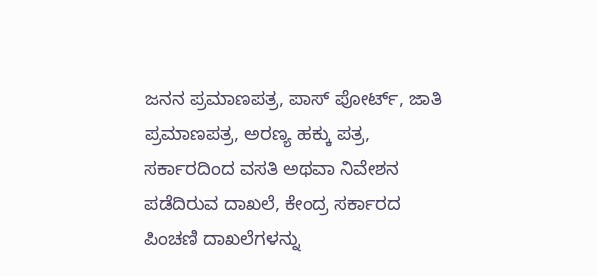ಜನನ ಪ್ರಮಾಣಪತ್ರ, ಪಾಸ್ ಪೋರ್ಟ್, ಜಾತಿ ಪ್ರಮಾಣಪತ್ರ, ಅರಣ್ಯ ಹಕ್ಕು ಪತ್ರ, ಸರ್ಕಾರದಿಂದ ವಸತಿ ಅಥವಾ ನಿವೇಶನ ಪಡೆದಿರುವ ದಾಖಲೆ, ಕೇಂದ್ರ ಸರ್ಕಾರದ ಪಿಂಚಣಿ ದಾಖಲೆಗಳನ್ನು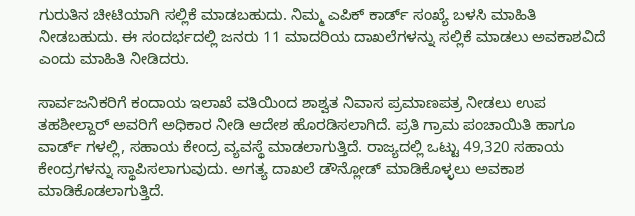ಗುರುತಿನ ಚೀಟಿಯಾಗಿ ಸಲ್ಲಿಕೆ ಮಾಡಬಹುದು. ನಿಮ್ಮ ಎಪಿಕ್ ಕಾರ್ಡ್ ಸಂಖ್ಯೆ ಬಳಸಿ ಮಾಹಿತಿ ನೀಡಬಹುದು. ಈ ಸಂದರ್ಭದಲ್ಲಿ ಜನರು 11 ಮಾದರಿಯ ದಾಖಲೆಗಳನ್ನು ಸಲ್ಲಿಕೆ ಮಾಡಲು ಅವಕಾಶವಿದೆ ಎಂದು ಮಾಹಿತಿ ನೀಡಿದರು.

ಸಾರ್ವಜನಿಕರಿಗೆ ಕಂದಾಯ ಇಲಾಖೆ ವತಿಯಿಂದ ಶಾಶ್ವತ ನಿವಾಸ ಪ್ರಮಾಣಪತ್ರ ನೀಡಲು ಉಪ ತಹಶೀಲ್ದಾರ್ ಅವರಿಗೆ ಅಧಿಕಾರ ನೀಡಿ ಆದೇಶ ಹೊರಡಿಸಲಾಗಿದೆ. ಪ್ರತಿ ಗ್ರಾಮ ಪಂಚಾಯಿತಿ ಹಾಗೂ ವಾರ್ಡ್ ಗಳಲ್ಲಿ, ಸಹಾಯ ಕೇಂದ್ರ ವ್ಯವಸ್ಥೆ ಮಾಡಲಾಗುತ್ತಿದೆ. ರಾಜ್ಯದಲ್ಲಿ ಒಟ್ಟು 49,320 ಸಹಾಯ ಕೇಂದ್ರಗಳನ್ನು ಸ್ಥಾಪಿಸಲಾಗುವುದು. ಅಗತ್ಯ ದಾಖಲೆ ಡೌನ್ಲೋಡ್ ಮಾಡಿಕೊಳ್ಳಲು ಅವಕಾಶ ಮಾಡಿಕೊಡಲಾಗುತ್ತಿದೆ.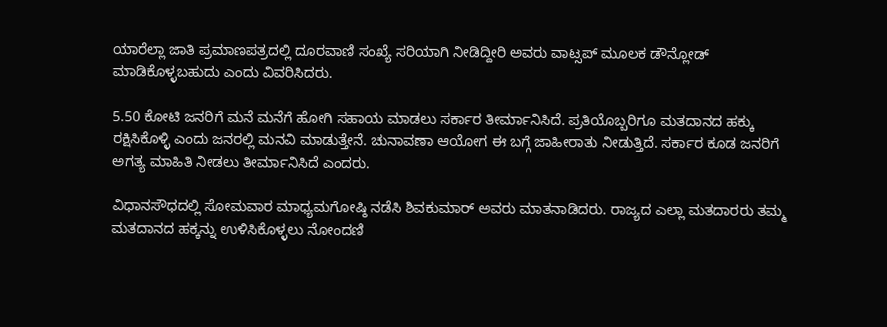ಯಾರೆಲ್ಲಾ ಜಾತಿ ಪ್ರಮಾಣಪತ್ರದಲ್ಲಿ ದೂರವಾಣಿ ಸಂಖ್ಯೆ ಸರಿಯಾಗಿ ನೀಡಿದ್ದೀರಿ ಅವರು ವಾಟ್ಸಪ್ ಮೂಲಕ ಡೌನ್ಲೋಡ್ ಮಾಡಿಕೊಳ್ಳಬಹುದು ಎಂದು ವಿವರಿಸಿದರು.

5.50 ಕೋಟಿ ಜನರಿಗೆ ಮನೆ ಮನೆಗೆ ಹೋಗಿ ಸಹಾಯ ಮಾಡಲು ಸರ್ಕಾರ ತೀರ್ಮಾನಿಸಿದೆ. ಪ್ರತಿಯೊಬ್ಬರಿಗೂ ಮತದಾನದ ಹಕ್ಕು ರಕ್ಷಿಸಿಕೊಳ್ಳಿ ಎಂದು ಜನರಲ್ಲಿ ಮನವಿ ಮಾಡುತ್ತೇನೆ. ಚುನಾವಣಾ ಆಯೋಗ ಈ ಬಗ್ಗೆ ಜಾಹೀರಾತು ನೀಡುತ್ತಿದೆ. ಸರ್ಕಾರ ಕೂಡ ಜನರಿಗೆ ಅಗತ್ಯ ಮಾಹಿತಿ ನೀಡಲು ತೀರ್ಮಾನಿಸಿದೆ ಎಂದರು.

ವಿಧಾನಸೌಧದಲ್ಲಿ ಸೋಮವಾರ ಮಾಧ್ಯಮಗೋಷ್ಠಿ ನಡೆಸಿ ಶಿವಕುಮಾರ್ ಅವರು ಮಾತನಾಡಿದರು. ರಾಜ್ಯದ ಎಲ್ಲಾ ಮತದಾರರು ತಮ್ಮ ಮತದಾನದ ಹಕ್ಕನ್ನು ಉಳಿಸಿಕೊಳ್ಳಲು ನೋಂದಣಿ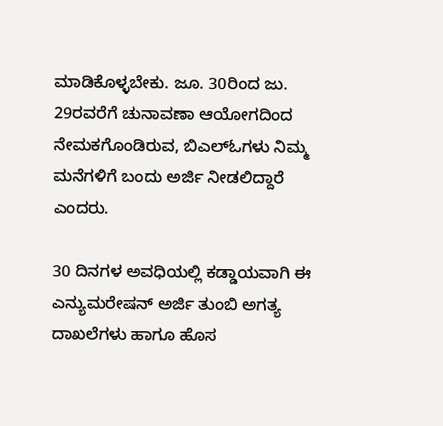ಮಾಡಿಕೊಳ್ಳಬೇಕು. ಜೂ. 30ರಿಂದ ಜು. 29ರವರೆಗೆ ಚುನಾವಣಾ ಆಯೋಗದಿಂದ ನೇಮಕಗೊಂಡಿರುವ, ಬಿಎಲ್ಓಗಳು ನಿಮ್ಮ ಮನೆಗಳಿಗೆ ಬಂದು ಅರ್ಜಿ ನೀಡಲಿದ್ದಾರೆ ಎಂದರು.

30 ದಿನಗಳ ಅವಧಿಯಲ್ಲಿ ಕಡ್ಡಾಯವಾಗಿ ಈ ಎನ್ಯುಮರೇಷನ್ ಅರ್ಜಿ ತುಂಬಿ ಅಗತ್ಯ ದಾಖಲೆಗಳು ಹಾಗೂ ಹೊಸ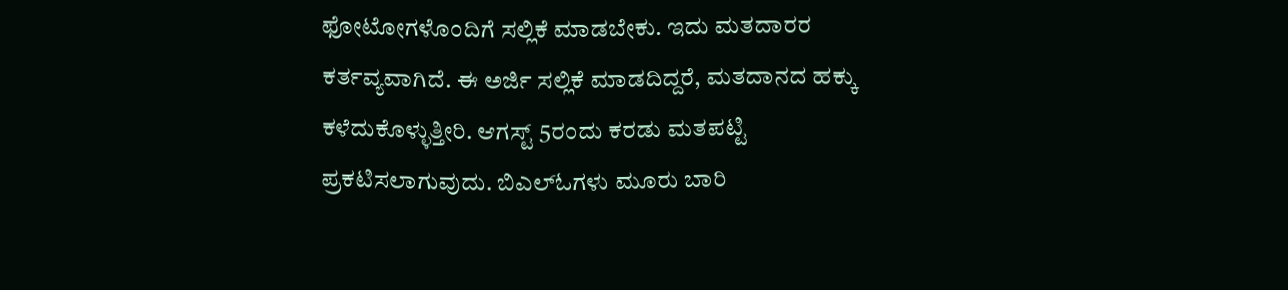ಫೋಟೋಗಳೊಂದಿಗೆ ಸಲ್ಲಿಕೆ ಮಾಡಬೇಕು. ಇದು ಮತದಾರರ ಕರ್ತವ್ಯವಾಗಿದೆ. ಈ ಅರ್ಜಿ ಸಲ್ಲಿಕೆ ಮಾಡದಿದ್ದರೆ, ಮತದಾನದ ಹಕ್ಕು ಕಳೆದುಕೊಳ್ಳುತ್ತೀರಿ. ಆಗಸ್ಟ್ 5ರಂದು ಕರಡು ಮತಪಟ್ಟಿ ಪ್ರಕಟಿಸಲಾಗುವುದು. ಬಿಎಲ್ಓಗಳು ಮೂರು ಬಾರಿ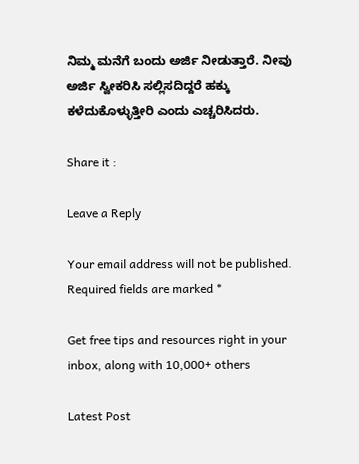ನಿಮ್ಮ ಮನೆಗೆ ಬಂದು ಅರ್ಜಿ ನೀಡುತ್ತಾರೆ. ನೀವು ಅರ್ಜಿ ಸ್ವೀಕರಿಸಿ ಸಲ್ಲಿಸದಿದ್ದರೆ ಹಕ್ಕು ಕಳೆದುಕೊಳ್ಳುತ್ತೀರಿ ಎಂದು ಎಚ್ಚರಿಸಿದರು.

Share it :

Leave a Reply

Your email address will not be published. Required fields are marked *

Get free tips and resources right in your inbox, along with 10,000+ others

Latest Post